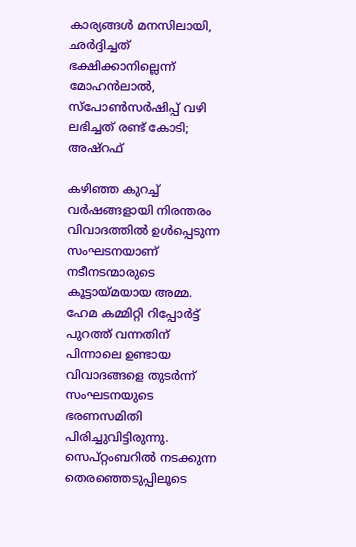കാര്യങ്ങൾ മനസിലായി, ഛർദ്ദിച്ചത് ഭക്ഷിക്കാനില്ലെന്ന് മോഹൻലാൽ, സ്പോൺസർഷിപ്പ് വഴി ലഭിച്ചത് രണ്ട് കോടി; അഷ്റഫ്

കഴിഞ്ഞ കുറച്ച് വർഷങ്ങളായി നിരന്തരം വിവാദത്തിൽ ഉൾപ്പെടുന്ന സംഘടനയാണ് നടീനടന്മാരുടെ കൂട്ടായ്മയായ അമ്മ. ഹേമ കമ്മിറ്റി റിപ്പോർട്ട് പുറത്ത് വന്നതിന് പിന്നാലെ ഉണ്ടായ വിവാദങ്ങളെ തുടർന്ന് സംഘടനയുടെ ഭരണസമിതി പിരിച്ചുവിട്ടിരുന്നു. സെപ്റ്റംബറിൽ നടക്കുന്ന തെരഞ്ഞെടുപ്പിലൂടെ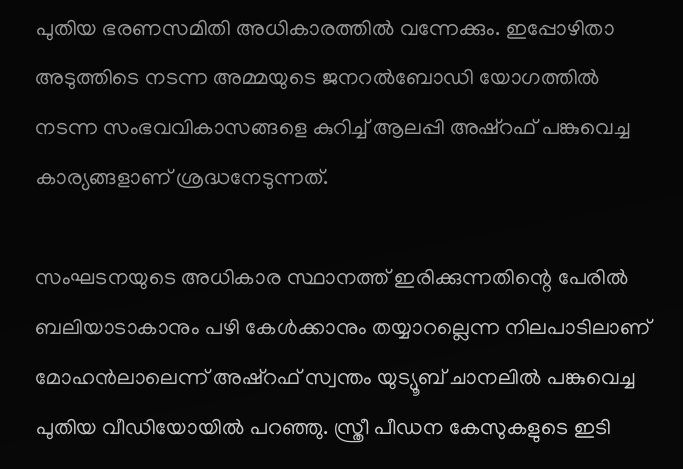പുതിയ ഭരണസമിതി അധികാരത്തിൽ വന്നേക്കും. ഇപ്പോഴിതാ അടുത്തിടെ നടന്ന അമ്മയുടെ ജനറൽബോഡി യോഗത്തിൽ നടന്ന സംഭവവികാസങ്ങളെ കുറിച്ച് ആലപ്പി അഷ്റഫ് പങ്കുവെച്ച കാര്യങ്ങളാണ് ശ്രദ്ധനേടുന്നത്.

സംഘടനയുടെ അധികാര സ്ഥാനത്ത് ഇരിക്കുന്നതിന്റെ പേരിൽ ബലിയാടാകാനും പഴി കേൾക്കാനും തയ്യാറല്ലെന്ന നിലപാടിലാണ് മോഹൻലാലെന്ന് അഷ്റഫ് സ്വന്തം യുട്യൂബ് ചാനലിൽ പങ്കുവെച്ച പുതിയ വീഡിയോയിൽ പറഞ്ഞു. സ്ത്രീ പീഡന കേസുകളുടെ ഇടി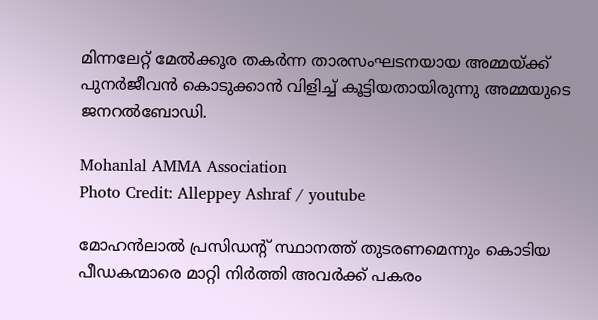മിന്നലേറ്റ് മേൽക്കൂര തകർന്ന താരസംഘടനയായ അമ്മയ്ക്ക് പുനർജീവൻ കൊടുക്കാൻ വിളിച്ച് കൂട്ടിയതായിരുന്നു അമ്മയുടെ ജനറൽബോഡി.

Mohanlal AMMA Association
Photo Credit: Alleppey Ashraf / youtube

മോഹൻലാൽ പ്രസിഡന്റ് സ്ഥാനത്ത് തുടരണമെന്നും കൊടിയ പീഡകന്മാരെ മാറ്റി നിർത്തി അവർക്ക് പകരം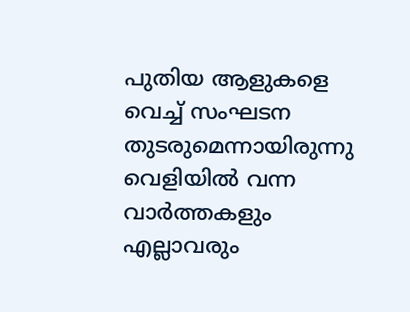പുതിയ ആളുകളെ വെച്ച് സംഘടന തുടരുമെന്നായിരുന്നു വെളിയിൽ വന്ന വാർത്തകളും എല്ലാവരും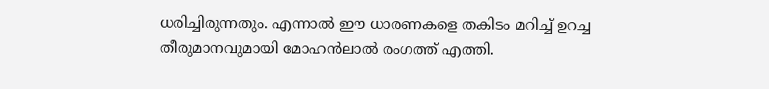ധരിച്ചിരുന്നതും. എന്നാൽ ഈ ധാരണകളെ തകിടം മറിച്ച് ഉറച്ച തീരുമാനവുമായി മോഹൻലാൽ രംഗത്ത് എത്തി.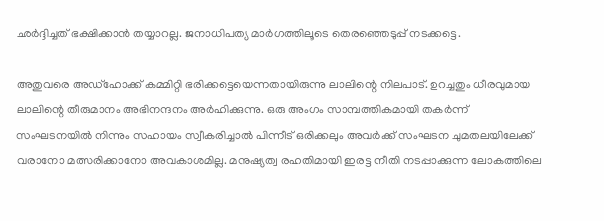ഛർദ്ദിച്ചത് ഭക്ഷിക്കാൻ തയ്യാറല്ല. ജനാധിപത്യ മാർഗത്തിലൂടെ തെരഞ്ഞെടുപ്പ് നടക്കട്ടെ.

അതുവരെ അഡ്ഹോക്ക് കമ്മിറ്റി ഭരിക്കട്ടെയെന്നതായിരുന്നു ലാലിന്റെ നിലപാട്. ഉറച്ചതും ധീരവുമായ ലാലിന്റെ തീരുമാനം അഭിനന്ദനം അർഹിക്കുന്നു. ഒരു അംഗം സാമ്പത്തികമായി തകർന്ന് സംഘടനയിൽ നിന്നും സഹായം സ്വീകരിച്ചാൽ പിന്നീട് ഒരിക്കലും അവർക്ക് സംഘടന ചുമതലയിലേക്ക് വരാനോ മത്സരിക്കാനോ അവകാശമില്ല. മനുഷ്യത്വ രഹതിമായി ഇരട്ട നീതി നടപ്പാക്കുന്ന ലോകത്തിലെ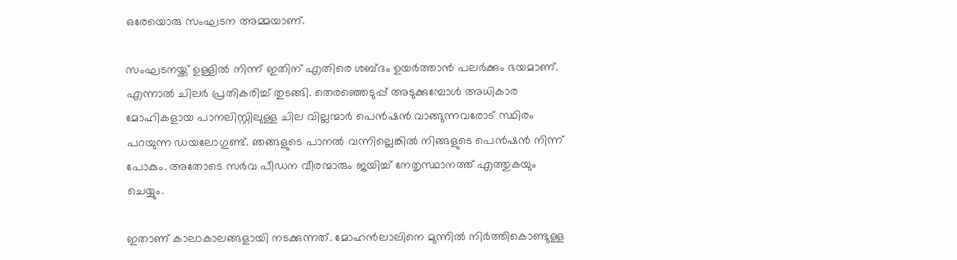ഒരേയൊരു സംഘടന അമ്മയാണ്.

സംഘടനയ്ക്ക് ഉള്ളിൽ നിന്ന് ഇതിന് എതിരെ ശബ്ദം ഉയർത്താൻ പലർക്കും ഭയമാണ്. എന്നാൽ ചിലർ പ്രതികരിച്ച് തുടങ്ങി. തെരഞ്ഞെടുപ്പ് അടുക്കുമ്പോൾ അധികാര മോഹികളായ പാനലിസ്റ്റിലുള്ള ചില വില്ലന്മാർ പെൻഷൻ വാങ്ങുന്നവരോട് സ്ഥിരം പറയുന്ന ഡയലോഗുണ്ട്. ഞങ്ങളുടെ പാനൽ വന്നില്ലെങ്കിൽ നിങ്ങളുടെ പെൻഷൻ നിന്ന് പോകും. അതോടെ സർവ പീഡന വീരന്മാരും ജയിച്ച് നേതൃസ്ഥാനത്ത് എത്തുകയും ചെയ്യും.

ഇതാണ് കാലാകാലങ്ങളായി നടക്കുന്നത്. മോഹൻലാലിനെ മുന്നിൽ നിർത്തികൊണ്ടുള്ള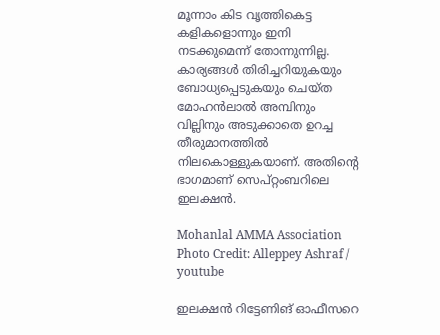മൂന്നാം കിട വൃത്തികെട്ട കളികളൊന്നും ഇനി നടക്കുമെന്ന് തോന്നുന്നില്ല. കാര്യങ്ങൾ തിരിച്ചറിയുകയും ബോധ്യപ്പെടുകയും ചെയ്ത മോഹൻലാൽ അമ്പിനും വില്ലിനും അടുക്കാതെ ഉറച്ച തീരുമാനത്തിൽ നിലകൊള്ളുകയാണ്. അതിന്റെ ഭാഗമാണ് സെപ്റ്റംബറിലെ ഇലക്ഷൻ‍.

Mohanlal AMMA Association
Photo Credit: Alleppey Ashraf / youtube

ഇലക്ഷൻ റിട്ടേണിങ് ഓഫീസറെ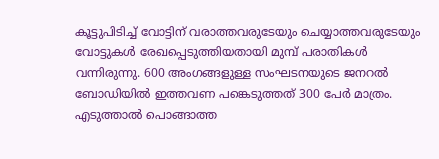കൂട്ടുപിടിച്ച് വോട്ടിന് വരാത്തവരുടേയും ചെയ്യാത്തവരുടേയും വോട്ടുകൾ രേഖപ്പെടുത്തിയതായി മുമ്പ് പരാതികൾ വന്നിരുന്നു. 600 അംഗങ്ങളുള്ള സംഘടനയുടെ ജനറൽ ബോഡിയിൽ ഇത്തവണ പങ്കെടുത്തത് 300 പേർ മാത്രം. എടുത്താൽ പൊങ്ങാത്ത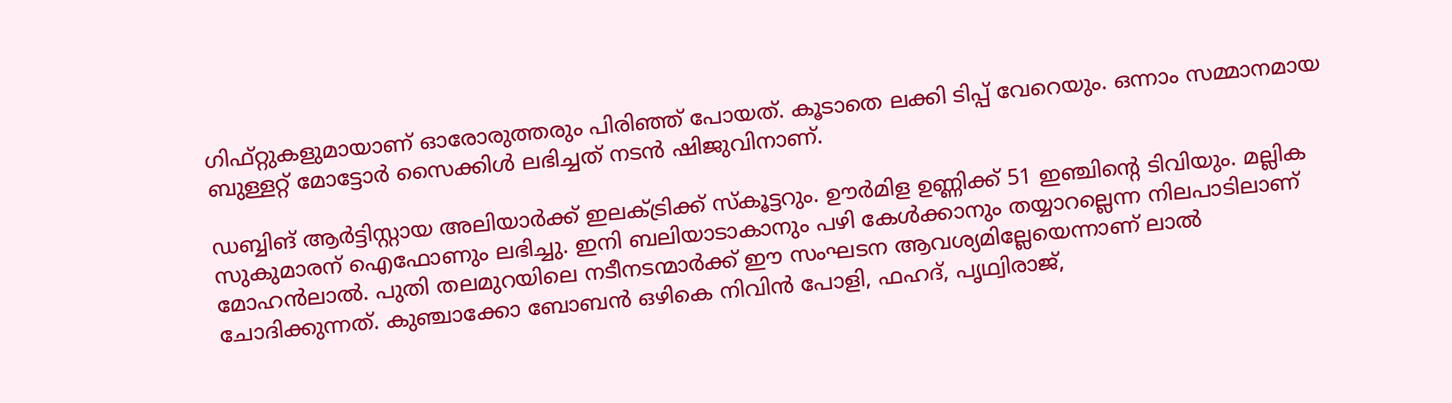ഗിഫ്റ്റുകളുമായാണ് ഓരോരുത്തരും പിരി‍ഞ്ഞ് പോയത്. കൂടാതെ ലക്കി ടിപ്പ് വേറെയും. ഒന്നാം സമ്മാനമായ ബുള്ളറ്റ് മോട്ടോർ സൈക്കിൾ ലഭിച്ചത് നടൻ ഷിജുവിനാണ്.

ഡബ്ബിങ് ആർട്ടിസ്റ്റായ അലിയാർക്ക് ഇലക്ട്രിക്ക് സ്കൂട്ടറും. ഊർമിള ഉണ്ണിക്ക് 51 ഇഞ്ചിന്റെ ടിവിയും. മല്ലിക സുകുമാരന് ഐഫോണും ലഭിച്ചു. ഇനി ബലിയാടാകാനും പഴി കേൾക്കാനും തയ്യാറല്ലെന്ന നിലപാടിലാണ് മോഹൻലാൽ. പുതി തലമുറയിലെ നടീനടന്മാർക്ക് ഈ സംഘടന ആവശ്യമില്ലേയെന്നാണ് ലാൽ ചോദിക്കുന്നത്. കുഞ്ചാക്കോ ബോബൻ ഒഴികെ നിവിൻ പോളി, ഫഹദ്, പൃഥ്വിരാജ്,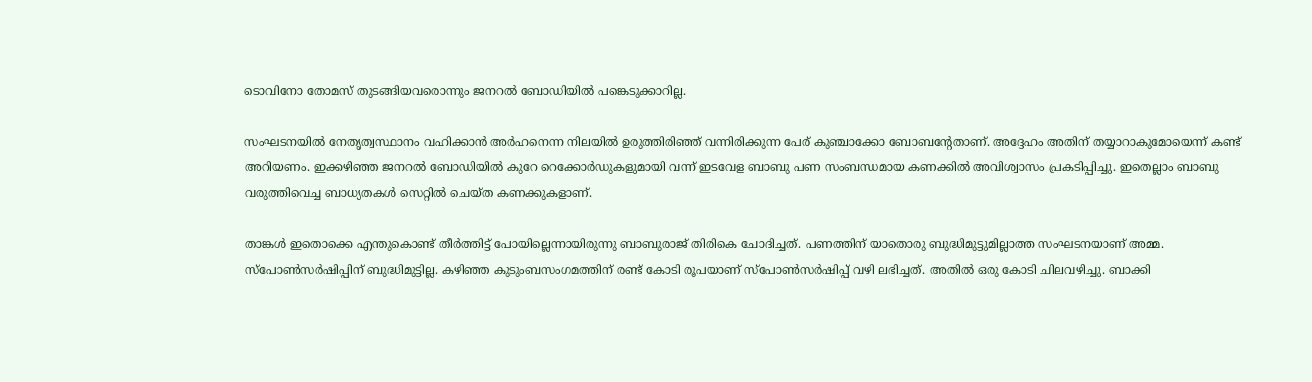ടൊവിനോ തോമസ് തുടങ്ങിയവരൊന്നും ജനറൽ ബോഡിയിൽ പങ്കെടുക്കാറില്ല.

സംഘടനയിൽ നേതൃത്വസ്ഥാനം വഹിക്കാൻ അർഹനെന്ന നിലയിൽ ഉരുത്തിരിഞ്ഞ് വന്നിരിക്കുന്ന പേര് കുഞ്ചാക്കോ ബോബന്റേതാണ്. അദ്ദേഹം അതിന് തയ്യാറാകുമോയെന്ന് കണ്ട് അറിയണം. ഇക്കഴിഞ്ഞ ജനറൽ ബോഡിയിൽ കുറേ റെക്കോർഡുകളുമായി വന്ന് ഇടവേള ബാബു പണ സംബന്ധമായ കണക്കിൽ അവിശ്വാസം പ്രകടിപ്പിച്ചു. ഇതെല്ലാം ബാബു വരുത്തിവെച്ച ബാധ്യതകൾ സെറ്റിൽ ചെയ്ത കണക്കുകളാണ്.

താങ്കൾ ഇതൊക്കെ എന്തുകൊണ്ട് തീർത്തിട്ട് പോയില്ലെന്നായിരുന്നു ബാബുരാജ് തിരികെ ചോദിച്ചത്. പണത്തിന് യാതൊരു ബുദ്ധിമുട്ടുമില്ലാത്ത സംഘടനയാണ് അമ്മ. സ്പോൺസർഷിപ്പിന് ബുദ്ധിമുട്ടില്ല. കഴിഞ്ഞ കുടുംബസംഗമത്തിന് രണ്ട് കോടി രൂപയാണ് സ്പോൺസർഷിപ്പ് വഴി ലഭിച്ചത്. അതിൽ ഒരു കോടി ചിലവഴിച്ചു. ബാക്കി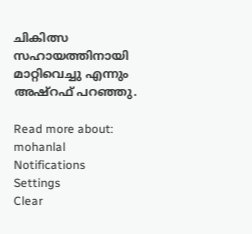ചികിത്സ സഹായത്തിനായി മാറ്റിവെച്ചു എന്നും അഷ്റഫ് പറഞ്ഞു.

Read more about: mohanlal
Notifications
Settings
Clear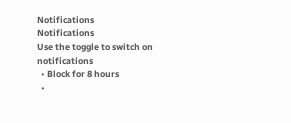Notifications
Notifications
Use the toggle to switch on notifications
  • Block for 8 hours
  •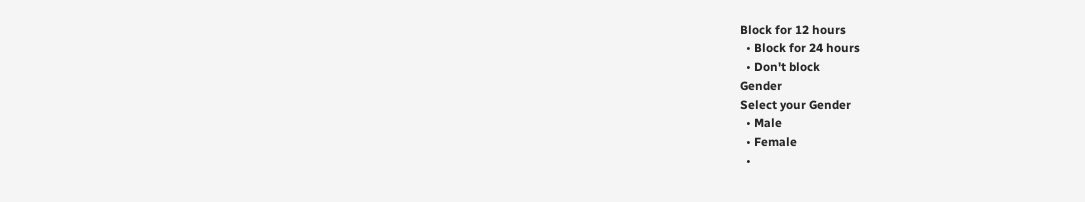Block for 12 hours
  • Block for 24 hours
  • Don't block
Gender
Select your Gender
  • Male
  • Female
  •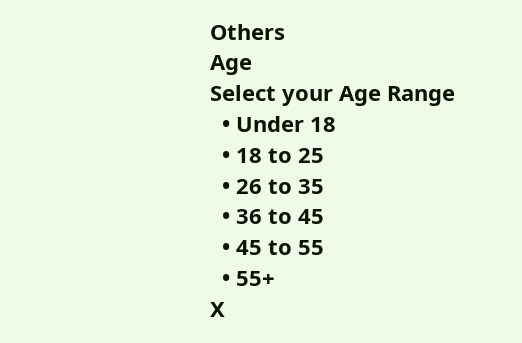Others
Age
Select your Age Range
  • Under 18
  • 18 to 25
  • 26 to 35
  • 36 to 45
  • 45 to 55
  • 55+
X